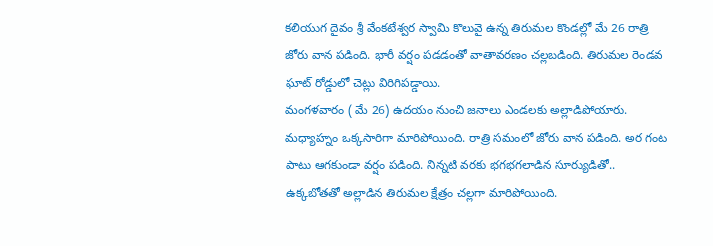కలియుగ దైవం శ్రీ వేంకటేశ్వర స్వామి కొలువై ఉన్న తిరుమల కొండల్లో మే 26 రాత్రి జోరు వాన పడింది. భారీ వర్షం పడడంతో వాతావరణం చల్లబడింది. తిరుమల రెండవ ఘాట్ రోడ్డులో చెట్లు విరిగిపడ్డాయి.
మంగళవారం ( మే 26) ఉదయం నుంచి జనాలు ఎండలకు అల్లాడిపోయారు. మధ్యాహ్నం ఒక్కసారిగా మారిపోయింది. రాత్రి సమంలో జోరు వాన పడింది. అర గంట పాటు ఆగకుండా వర్షం పడింది. నిన్నటి వరకు భగభగలాడిన సూర్యుడితో.. ఉక్కబోతతో అల్లాడిన తిరుమల క్షేత్రం చల్లగా మారిపోయింది.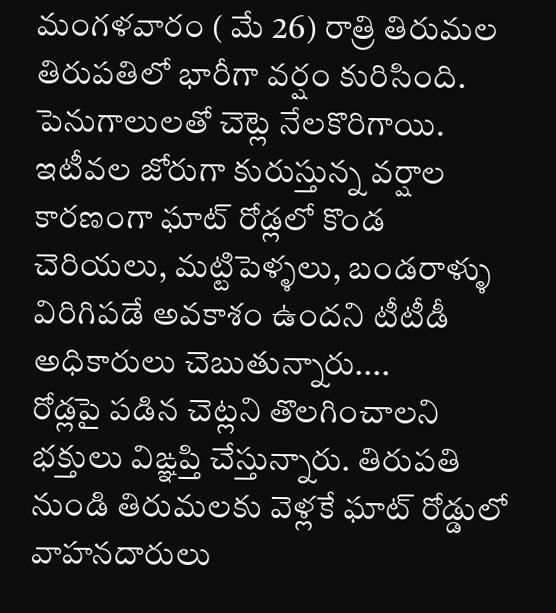మంగళవారం ( మే 26) రాత్రి తిరుమల తిరుపతిలో భారీగా వర్షం కురిసింది. పెనుగాలులతో చెట్లె నేలకొరిగాయి. ఇటీవల జోరుగా కురుస్తున్న వర్షాల కారణంగా ఘాట్ రోడ్లలో కొండ చెరియలు, మట్టిపెళ్ళలు, బండరాళ్ళు విరిగిపడే అవకాశం ఉందని టీటీడీ అధికారులు చెబుతున్నారు....
రోడ్లపై పడిన చెట్లని తొలగించాలని భక్తులు విఙ్ఞప్తి చేస్తున్నారు. తిరుపతి నుండి తిరుమలకు వెళ్లకే ఘాట్ రోడ్డులో వాహనదారులు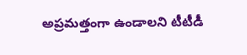అప్రమత్తంగా ఉండాలని టీటీడీ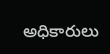అధికారులు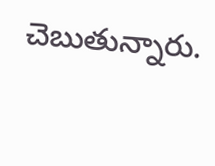చెబుతున్నారు.